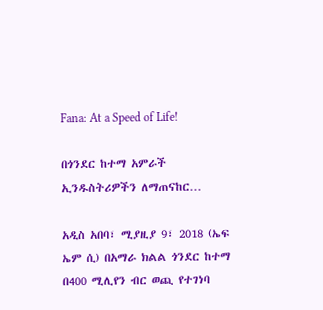Fana: At a Speed of Life!

በጎንደር ከተማ አምራች ኢንዱስትሪዎችን ለማጠናከር…

አዲስ አበባ፣ ሚያዚያ 9፣ 2018 (ኤፍ ኤም ሲ) በአማራ ክልል ጎንደር ከተማ በ400 ሚሊየን ብር ወጪ የተገነባ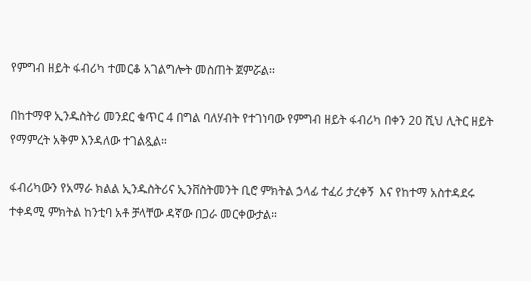የምግብ ዘይት ፋብሪካ ተመርቆ አገልግሎት መስጠት ጀምሯል፡፡

በከተማዋ ኢንዱስትሪ መንደር ቁጥር 4 በግል ባለሃብት የተገነባው የምግብ ዘይት ፋብሪካ በቀን 20 ሺህ ሊትር ዘይት የማምረት አቅም እንዳለው ተገልጿል።

ፋብሪካውን የአማራ ክልል ኢንዱስትሪና ኢንቨስትመንት ቢሮ ምክትል ኃላፊ ተፈሪ ታረቀኝ  እና የከተማ አስተዳደሩ ተቀዳሚ ምክትል ከንቲባ አቶ ቻላቸው ዳኛው በጋራ መርቀውታል።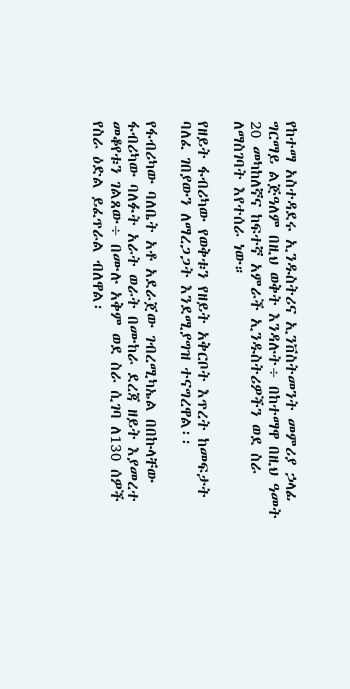የከተማ አስተዳደሩ ኢንዱስትሪና ኢንቨስትመንት መምሪያ ኃላፊ ግርማይ ልጅዓለም በዚህ ወቅት እንዳሉት÷ በከተማዋ በዚህ ዓመት 20 መካከለኛና ከፍተኛ አምራች ኢንዱስትሪዎችን ወደ ስራ ለማስገባት እየተሰራ ነው።

የዘይት ፋብሪካው የወቅቱን የዘይት አቅርቦት እጥረት ከመፍታት ባለፈ ገበያውን ለማረጋጋት እንደሚያግዝ ተናግረዋል፡፡

የፋብሪካው ባለቤት አቶ አደራጀው ገብረሚካኤል በበኩላቸው ፋብሪካው ባለፉት አራት ወራት በሙከራ ደረጃ ዘይት እያመረተ መቆየቱን ገልጸው÷ በሙሉ አቅም ወደ ስራ ሲገባ ለ130 ሰዎች የስራ ዕድል ይፈጥራል ብለዋል፡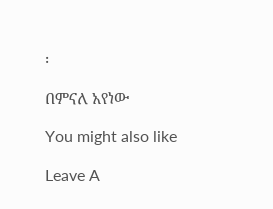፡

በምናለ አየነው

You might also like

Leave A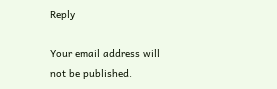Reply

Your email address will not be published.